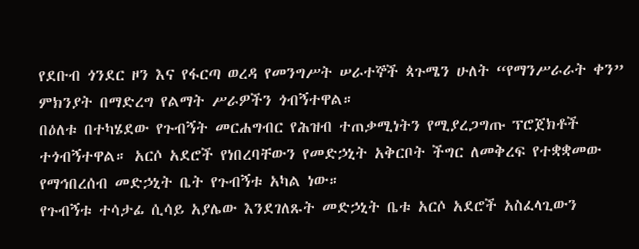የደቡብ ጎንደር ዞን እና የፋርጣ ወረዳ የመንግሥት ሠራተኞች ጳጉሜን ሁለት “የማንሥራራት ቀን” ምክንያት በማድረግ የልማት ሥራዎችን ጎብኝተዋል።
በዕለቱ በተካሄደው የጉብኝት መርሐግብር የሕዝብ ተጠቃሚነትን የሚያረጋግጡ ፕሮጀክቶች ተጎብኝተዋል። አርሶ አደሮች የነበረባቸውን የመድኃኒት አቅርቦት ችግር ለመቅረፍ የተቋቋመው የማኅበረሰብ መድኃኒት ቤት የጉብኝቱ አካል ነው።
የጉብኝቱ ተሳታፊ ሲሳይ አያሌው እንደገለጹት መድኃኒት ቤቱ አርሶ አደሮች አስፈላጊውን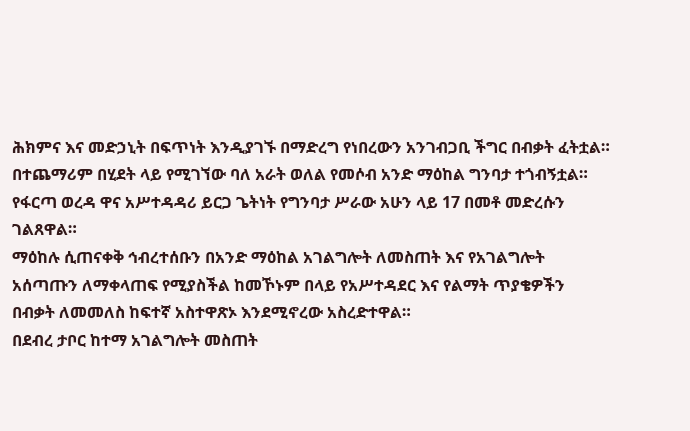ሕክምና እና መድኃኒት በፍጥነት እንዲያገኙ በማድረግ የነበረውን አንገብጋቢ ችግር በብቃት ፈትቷል።
በተጨማሪም በሂደት ላይ የሚገኘው ባለ አራት ወለል የመሶብ አንድ ማዕከል ግንባታ ተጎብኝቷል። የፋርጣ ወረዳ ዋና አሥተዳዳሪ ይርጋ ጌትነት የግንባታ ሥራው አሁን ላይ 17 በመቶ መድረሱን ገልጸዋል።
ማዕከሉ ሲጠናቀቅ ኅብረተሰቡን በአንድ ማዕከል አገልግሎት ለመስጠት እና የአገልግሎት አሰጣጡን ለማቀላጠፍ የሚያስችል ከመኾኑም በላይ የአሥተዳደር እና የልማት ጥያቄዎችን በብቃት ለመመለስ ከፍተኛ አስተዋጽኦ እንደሚኖረው አስረድተዋል።
በደብረ ታቦር ከተማ አገልግሎት መስጠት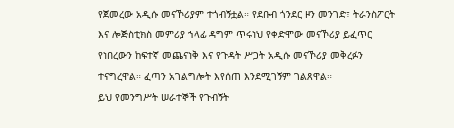የጀመረው አዲሱ መናኾሪያም ተጎብኝቷል። የደቡብ ጎንደር ዞን መንገድ፣ ትራንስፖርት እና ሎጅስቲክስ መምሪያ ኀላፊ ዳግም ጥሩነህ የቀድሞው መናኾሪያ ይፈጥር የነበረውን ከፍተኛ መጨናነቅ እና የጉዳት ሥጋት አዲሱ መናኾሪያ መቅረፉን ተናግረዋል። ፈጣን አገልግሎት እየሰጠ እንደሚገኝም ገልጸዋል።
ይህ የመንግሥት ሠራተኞች የጉብኝት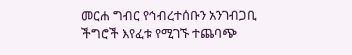መርሐ ግብር የኅብረተሰቡን አንገብጋቢ ችግሮች እየፈቱ የሚገኙ ተጨባጭ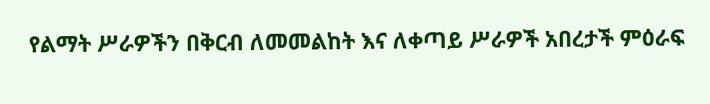የልማት ሥራዎችን በቅርብ ለመመልከት እና ለቀጣይ ሥራዎች አበረታች ምዕራፍ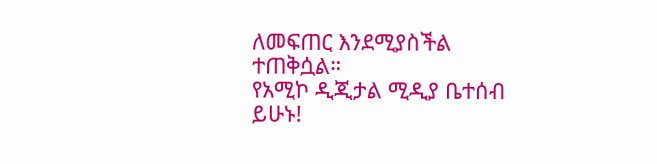ለመፍጠር እንደሚያስችል ተጠቅሷል።
የአሚኮ ዲጂታል ሚዲያ ቤተሰብ ይሁኑ!